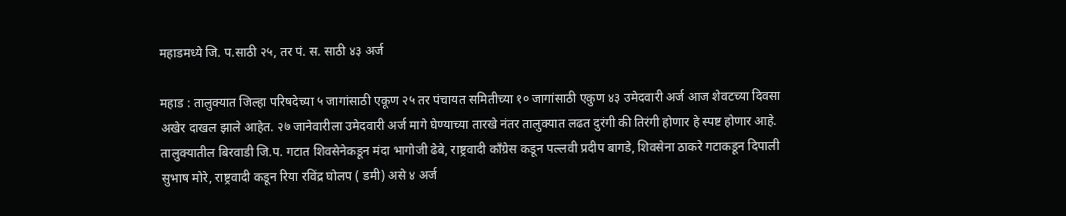महाडमध्ये जि. प.साठी २५, तर पं. स. साठी ४३ अर्ज

महाड : तालुक्यात जिल्हा परिषदेच्या ५ जागांसाठी एकूण २५ तर पंचायत समितीच्या १० जागांसाठी एकुण ४३ उमेदवारी अर्ज आज शेवटच्या दिवसा अखेर दाखल झाले आहेत. २७ जानेवारीला उमेदवारी अर्ज मागे घेण्याच्या तारखे नंतर तालुक्यात लढत दुरंगी की तिरंगी होणार हे स्पष्ट होणार आहे. तालुक्यातील बिरवाडी जि.प. गटात शिवसेनेकडून मंदा भागोजी ढेबे, राष्ट्रवादी काँग्रेस कडून पल्लवी प्रदीप बागडे, शिवसेना ठाकरे गटाकडून दिपाली सुभाष मोरे, राष्ट्रवादी कडून रिया रविंद्र घोलप ( डमी) असे ४ अर्ज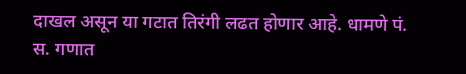दाखल असून या गटात तिरंगी लढत होणार आहे. धामणे पं. स. गणात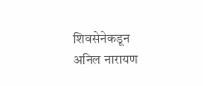शिवसेनेकडून अनिल नारायण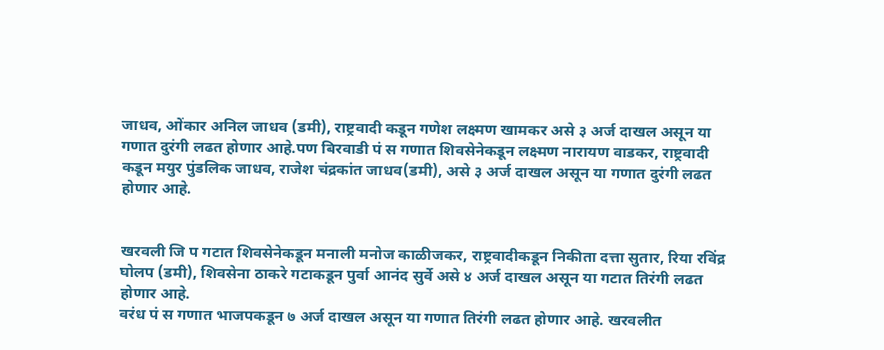जाधव, ओंकार अनिल जाधव (डमी), राष्ट्रवादी कडून गणेश लक्ष्मण खामकर असे ३ अर्ज दाखल असून या गणात दुरंगी लढत होणार आहे.पण बिरवाडी पं स गणात शिवसेनेकडून लक्ष्मण नारायण वाडकर, राष्ट्रवादी कडून मयुर पुंडलिक जाधव, राजेश चंद्रकांत जाधव(डमी), असे ३ अर्ज दाखल असून या गणात दुरंगी लढत होणार आहे.


खरवली जि प गटात शिवसेनेकडून मनाली मनोज काळीजकर, राष्ट्रवादीकडून निकीता दत्ता सुतार, रिया रविंद्र घोलप (डमी), शिवसेना ठाकरे गटाकडून पुर्वा आनंद सुर्वे असे ४ अर्ज दाखल असून या गटात तिरंगी लढत होणार आहे.
वरंध पं स गणात भाजपकडून ७ अर्ज दाखल असून या गणात तिरंगी लढत होणार आहे. खरवलीत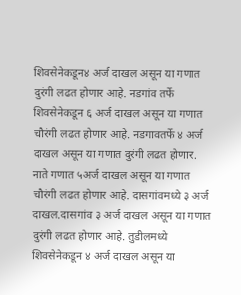शिवसेनेकडून४ अर्ज दाखल असून या गणात दुरंगी लढत होणार आहे. नडगांव तर्फे शिवसेनेकडून ६ अर्ज दाखल असून या गणात चौरंगी लढत होणार आहे. नडगावतर्फे ४ अर्ज दाखल असून या गणात दुरंगी लढत होणार. नाते गणात ५अर्ज दाखल असून या गणात चौरंगी लढत होणार आहे. दासगांवमध्ये ३ अर्ज दाखल.दासगांव ३ अर्ज दाखल असून या गणात दुरंगी लढत होणार आहे. तुडीलमध्ये शिवसेनेकडून ४ अर्ज दाखल असून या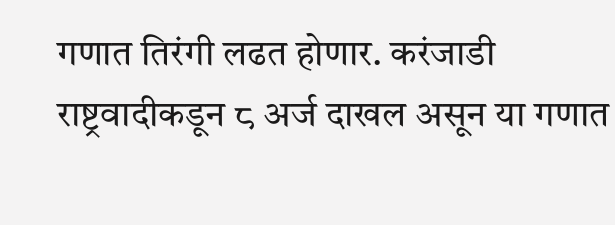गणात तिरंगी लढत होणार. करंजाडी राष्ट्रवादीकडून ८ अर्ज दाखल असून या गणात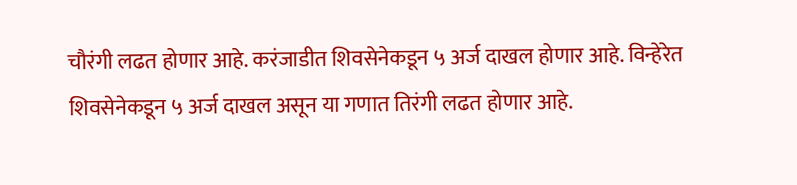चौरंगी लढत होणार आहे. करंजाडीत शिवसेनेकडून ५ अर्ज दाखल होणार आहे. विन्हेरेत शिवसेनेकडून ५ अर्ज दाखल असून या गणात तिरंगी लढत होणार आहे.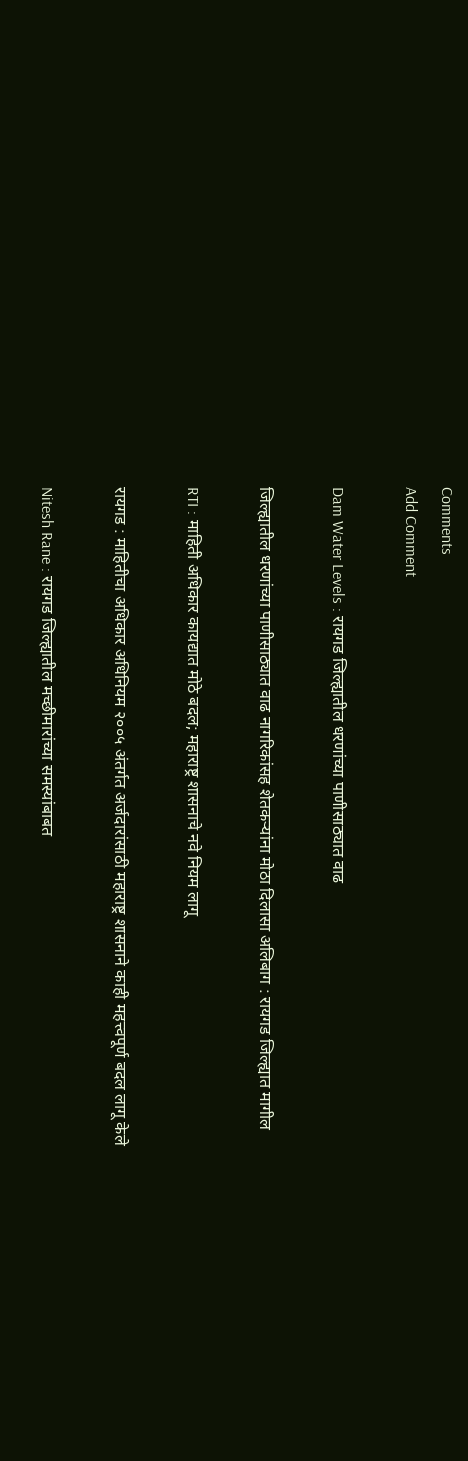Comments
Add Comment

Dam Water Levels : रायगड जिल्ह्यातील धरणांच्या पाणीसाठ्यात वाढ

जिल्ह्यातील धरणांच्या पाणीसाठ्यात वाढ नागरिकांसह शेतकऱ्यांना मोठा दिलासा अलिबाग : रायगड जिल्ह्यात मागील

RTI : माहिती अधिकार कायद्यात मोठे बदल; महाराष्ट्र शासनाचे नवे नियम लागू

रायगड : माहितीचा अधिकार अधिनियम २००५ अंतर्गत अर्जदारांसाठी महाराष्ट्र शासनाने काही महत्त्वपूर्ण बदल लागू केले

Nitesh Rane : रायगड जिल्ह्यातील मच्छीमारांच्या समस्यांबाबत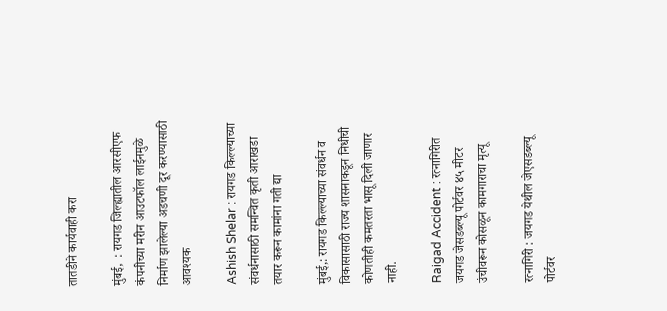तातडीने कार्यवाही करा

मुंबई,  : रायगड जिल्ह्यातील आरसीएफ कंपनीच्या मरीन आउटफॉल लाईनमुळे निर्माण झालेल्या अडचणी दूर करण्यासाठी आवश्यक

Ashish Shelar : रायगड किल्ल्याच्या संवर्धनासाठी समन्वित कृती आराखडा तयार करून कामांना गती द्या

मुंबई,: रायगड किल्ल्याच्या संवर्धन व विकासासाठी राज्य शासनाकडून निधीची कोणतीही कमतरता भासू दिली जाणार नाही.

Raigad Accident : रत्नागिरीत जयगड जेसडब्ल्यू पोर्टवर ४५ मीटर उंचीवरून कोसळून कामगाराचा मृत्यू

रत्नागिरी : जयगड येथील जेएसडब्ल्यू पोर्टवर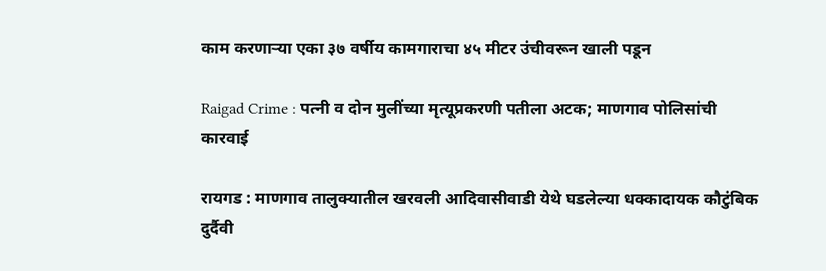काम करणाऱ्या एका ३७ वर्षीय कामगाराचा ४५ मीटर उंचीवरून खाली पडून

Raigad Crime : पत्नी व दोन मुलींच्या मृत्यूप्रकरणी पतीला अटक; माणगाव पोलिसांची कारवाई

रायगड : माणगाव तालुक्यातील खरवली आदिवासीवाडी येथे घडलेल्या धक्कादायक कौटुंबिक दुर्दैवी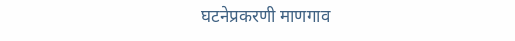घटनेप्रकरणी माणगाव